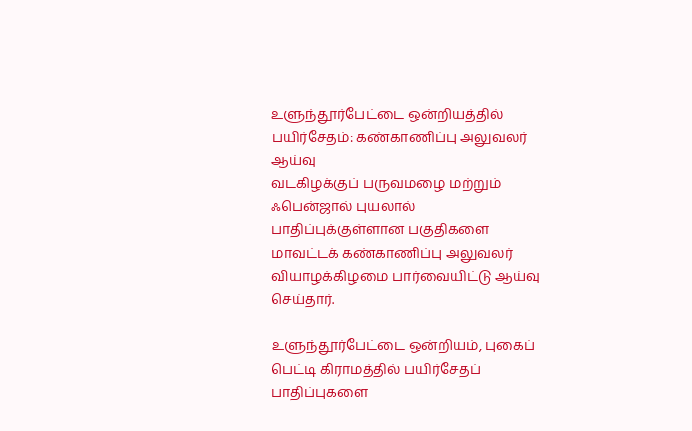உளுந்தூர்பேட்டை ஒன்றியத்தில் பயிர்சேதம்: கண்காணிப்பு அலுவலர் ஆய்வு
வடகிழக்குப் பருவமழை மற்றும் ஃபென்ஜால் புயலால் பாதிப்புக்குள்ளான பகுதிகளை மாவட்டக் கண்காணிப்பு அலுவலர் வியாழக்கிழமை பார்வையிட்டு ஆய்வு செய்தார்.

உளுந்தூர்பேட்டை ஒன்றியம், புகைப் பெட்டி கிராமத்தில் பயிர்சேதப் பாதிப்புகளை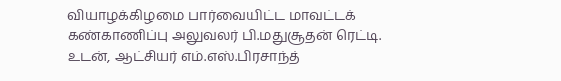வியாழக்கிழமை பார்வையிட்ட மாவட்டக் கண்காணிப்பு அலுவலர் பி.மதுசூதன் ரெட்டி. உடன், ஆட்சியர் எம்.எஸ்.பிரசாந்த்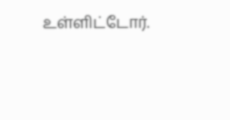உள்ளிட்டோர்.